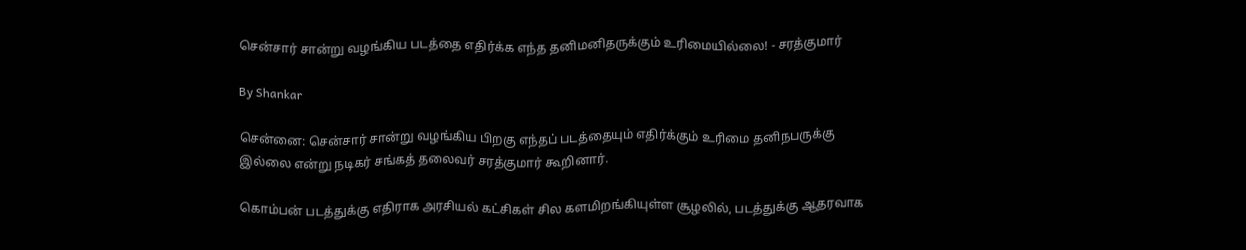சென்சார் சான்று வழங்கிய படத்தை எதிர்க்க எந்த தனிமனிதருக்கும் உரிமையில்லை! - சரத்குமார்

By Shankar

சென்னை: சென்சார் சான்று வழங்கிய பிறகு எந்தப் படத்தையும் எதிர்க்கும் உரிமை தனிநபருக்கு இல்லை என்று நடிகர் சங்கத் தலைவர் சரத்குமார் கூறினார்.

கொம்பன் படத்துக்கு எதிராக அரசியல் கட்சிகள் சில களமிறங்கியுள்ள சூழலில், படத்துக்கு ஆதரவாக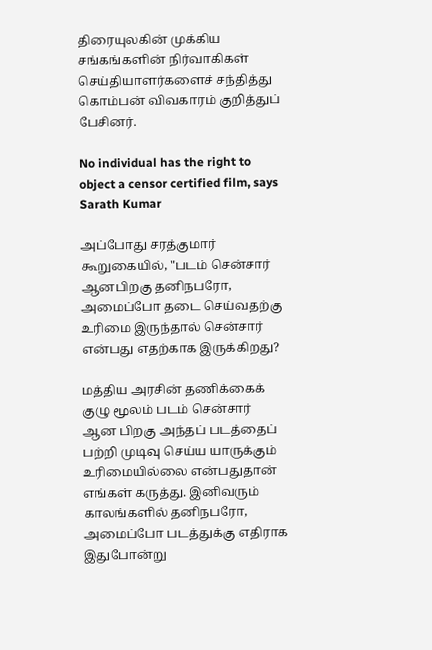திரையுலகின் முக்கிய சங்கங்களின் நிர்வாகிகள் செய்தியாளர்களைச் சந்தித்து கொம்பன் விவகாரம் குறித்துப் பேசினர்.

No individual has the right to object a censor certified film, says Sarath Kumar

அப்போது சரத்குமார் கூறுகையில், "படம் சென்சார் ஆனபிறகு தனிநபரோ, அமைப்போ தடை செய்வதற்கு உரிமை இருந்தால் சென்சார் என்பது எதற்காக இருக்கிறது?

மத்திய அரசின் தணிக்கைக் குழு மூலம் படம் சென்சார் ஆன பிறகு அந்தப் படத்தைப் பற்றி முடிவு செய்ய யாருக்கும் உரிமையில்லை என்பதுதான் எங்கள் கருத்து. இனிவரும் காலங்களில் தனிநபரோ, அமைப்போ படத்துக்கு எதிராக இதுபோன்று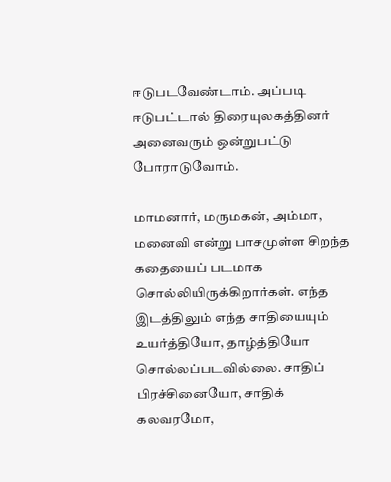ஈடுபடவேண்டாம். அப்படி ஈடுபட்டால் திரையுலகத்தினர் அனைவரும் ஒன்றுபட்டு போராடுவோம்.

மாமனார், மருமகன், அம்மா, மனைவி என்று பாசமுள்ள சிறந்த கதையைப் படமாக சொல்லியிருக்கிறார்கள். எந்த இடத்திலும் எந்த சாதியையும் உயர்த்தியோ, தாழ்த்தியோ சொல்லப்படவில்லை. சாதிப் பிரச்சினையோ, சாதிக் கலவரமோ,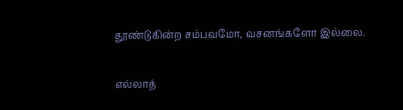தூண்டுகின்ற சம்பவமோ, வசனங்களோ இல்லை.

எல்லாத்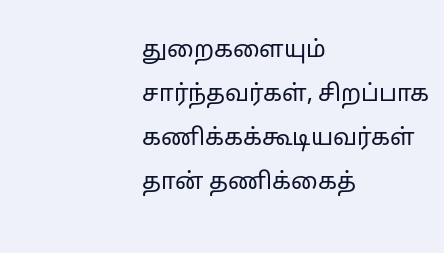துறைகளையும் சார்ந்தவர்கள், சிறப்பாக கணிக்கக்கூடியவர்கள் தான் தணிக்கைத்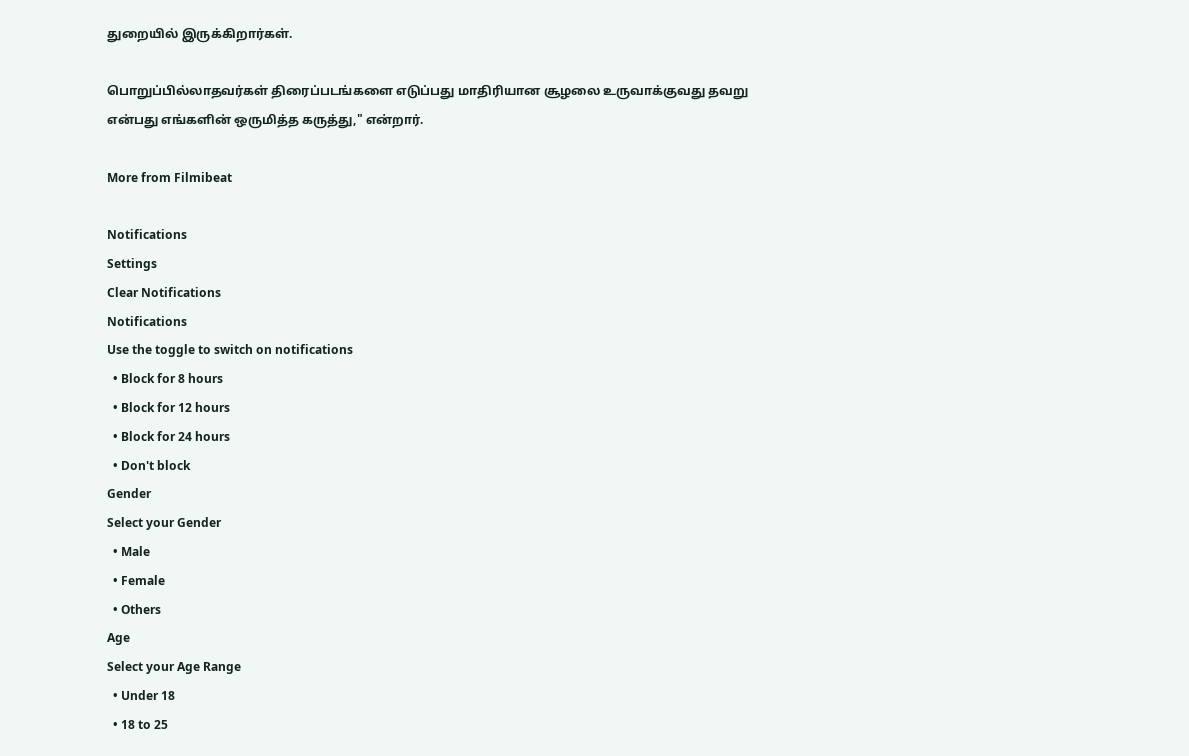துறையில் இருக்கிறார்கள்.

பொறுப்பில்லாதவர்கள் திரைப்படங்களை எடுப்பது மாதிரியான சூழலை உருவாக்குவது தவறு என்பது எங்களின் ஒருமித்த கருத்து," என்றார்.

More from Filmibeat

Notifications
Settings
Clear Notifications
Notifications
Use the toggle to switch on notifications
  • Block for 8 hours
  • Block for 12 hours
  • Block for 24 hours
  • Don't block
Gender
Select your Gender
  • Male
  • Female
  • Others
Age
Select your Age Range
  • Under 18
  • 18 to 25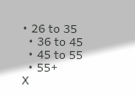• 26 to 35
  • 36 to 45
  • 45 to 55
  • 55+
X